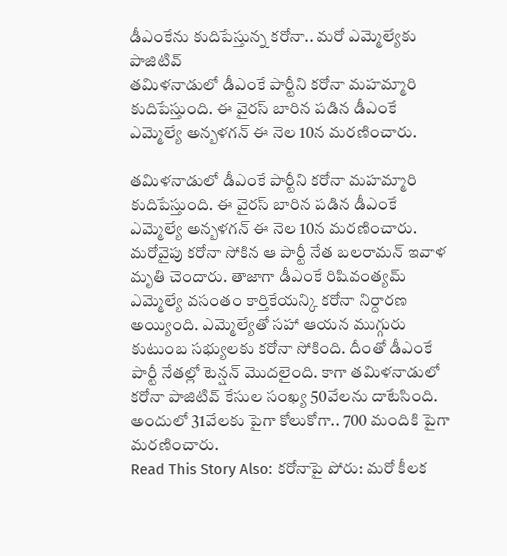డీఎంకేను కుదిపేస్తున్న కరోనా.. మరో ఎమ్మెల్యేకు పాజిటివ్
తమిళనాడులో డీఎంకే పార్టీని కరోనా మహమ్మారి కుదిపేస్తుంది. ఈ వైరస్ బారిన పడిన డీఎంకే ఎమ్మెల్యే అన్బళగన్ ఈ నెల 10న మరణించారు.

తమిళనాడులో డీఎంకే పార్టీని కరోనా మహమ్మారి కుదిపేస్తుంది. ఈ వైరస్ బారిన పడిన డీఎంకే ఎమ్మెల్యే అన్బళగన్ ఈ నెల 10న మరణించారు. మరోవైపు కరోనా సోకిన ఆ పార్టీ నేత బలరామన్ ఇవాళ మృతి చెందారు. తాజాగా డీఎంకే రిషివంత్యమ్ ఎమ్మెల్యే వసంతం కార్తికేయన్కి కరోనా నిర్దారణ అయ్యింది. ఎమ్మెల్యేతో సహా ఆయన ముగ్గురు కుటుంబ సభ్యులకు కరోనా సోకింది. దీంతో డీఎంకే పార్టీ నేతల్లో టెన్షన్ మొదలైంది. కాగా తమిళనాడులో కరోనా పాజిటివ్ కేసుల సంఖ్య 50వేలను దాటేసింది. అందులో 31వేలకు పైగా కోలుకోగా.. 700 మందికి పైగా మరణించారు.
Read This Story Also: కరోనాపై పోరు: మరో కీలక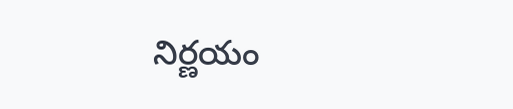నిర్ణయం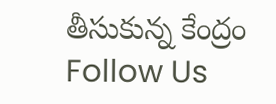తీసుకున్న కేంద్రం
Follow Us